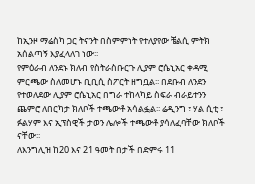ከኢንዞ ማሬስካ ጋር ትናንት በስምምነት የተለያየው ቼልሲ ምትክ አሰልጣኝ እያፈላለገ ነው፡፡
የምዕራብ ለንደኑ ክለብ የስትራስቡርጉ ሊያም ሮሴኒአር ቀዳሚ ምርጫው ስለመሆኑ ቢቢሲ ስፖርት ዘግቧል፡፡ በደቡብ ለንደን የተወለደው ሊያም ሮሴኒአር በግራ ተከላካይ ስፍራ ብራይተንን ጨምሮ ለበርካታ ክለቦች ተጫውቶ አሳልፏል፡፡ ሬዲንግ ፣ ሃል ሲቲ ፣ ፉልሃም እና ኢፕስዊች ታወን ሌሎች ተጫውቶ ያሳለፈባቸው ክለቦች ናቸው፡፡
ለእንግሊዝ ከ20 እና 21 ዓመት በታች በድምሩ 11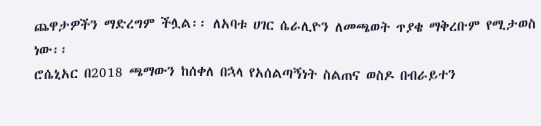ጨዋታዎችን ማድረግም ችሏል፡፡ ለአባቱ ሀገር ሴራሊዮን ለመጫወት ጥያቄ ማቅረቡም የሚታወስ ነው፡፡
ሮሴኒአር በ2018 ጫማውን ከሰቀለ በኋላ የአሰልጣኝነት ስልጠና ወስዶ በብራይተን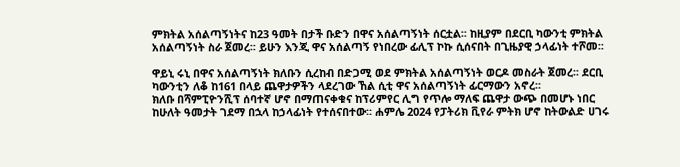ምክትል አሰልጣኝነትና ከ23 ዓመት በታች ቡድን በዋና አሰልጣኝነት ሰርቷል፡፡ ከዚያም በደርቢ ካውንቲ ምክትል አሰልጣኝነት ስራ ጀመረ፡፡ ይሁን እንጂ ዋና አሰልጣኝ የነበረው ፊሊፕ ኮኩ ሲሰናበት በጊዜያዊ ኃላፊነት ተሾመ፡፡

ዋይኒ ሩኒ በዋና አሰልጣኝነት ክለቡን ሲረከብ በድጋሚ ወደ ምክትል አሰልጣኝነት ወርዶ መስራት ጀመረ፡፡ ደርቢ ካውንቲን ለቆ ከ161 በላይ ጨዋታዎችን ላደረገው ኸል ሲቲ ዋና አሰልጣኝነት ፊርማውን አኖረ፡፡
ክለቡ በሻምፒዮንሺፕ ሰባተኛ ሆኖ በማጠናቀቁና ከፕሪምየር ሊግ የጥሎ ማለፍ ጨዋታ ውጭ በመሆኑ ነበር ከሁለት ዓመታት ገደማ በኋላ ከኃላፊነት የተሰናበተው፡፡ ሐምሌ 2024 የፓትሪክ ቪየራ ምትክ ሆኖ ከትውልድ ሀገሩ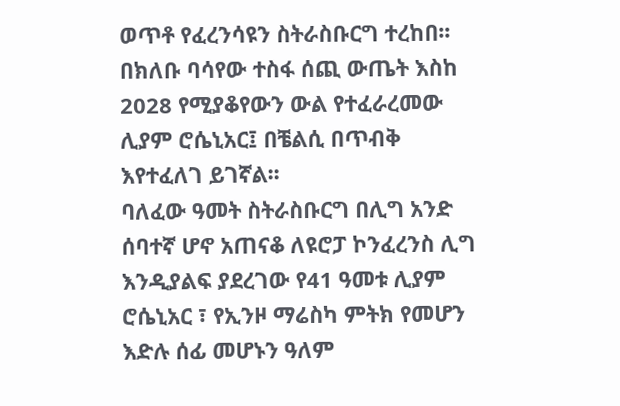ወጥቶ የፈረንሳዩን ስትራስቡርግ ተረከበ፡፡
በክለቡ ባሳየው ተስፋ ሰጪ ውጤት እስከ 2028 የሚያቆየውን ውል የተፈራረመው ሊያም ሮሴኒአር፤ በቼልሲ በጥብቅ እየተፈለገ ይገኛል፡፡
ባለፈው ዓመት ስትራስቡርግ በሊግ አንድ ሰባተኛ ሆኖ አጠናቆ ለዩሮፓ ኮንፈረንስ ሊግ እንዲያልፍ ያደረገው የ41 ዓመቱ ሊያም ሮሴኒአር ፣ የኢንዞ ማሬስካ ምትክ የመሆን እድሉ ሰፊ መሆኑን ዓለም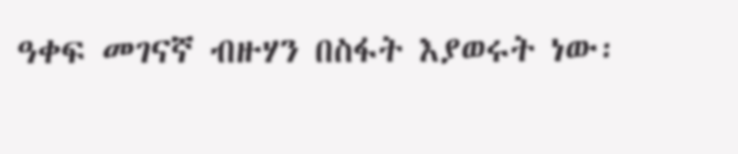ዓቀፍ መገናኛ ብዙሃን በስፋት እያወሩት ነው፡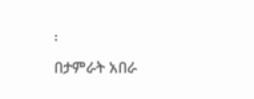፡
በታምራት አበራ